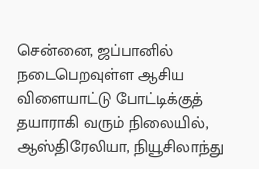சென்னை, ஜப்பானில் நடைபெறவுள்ள ஆசிய விளையாட்டு போட்டிக்குத் தயாராகி வரும் நிலையில், ஆஸ்திரேலியா, நியூசிலாந்து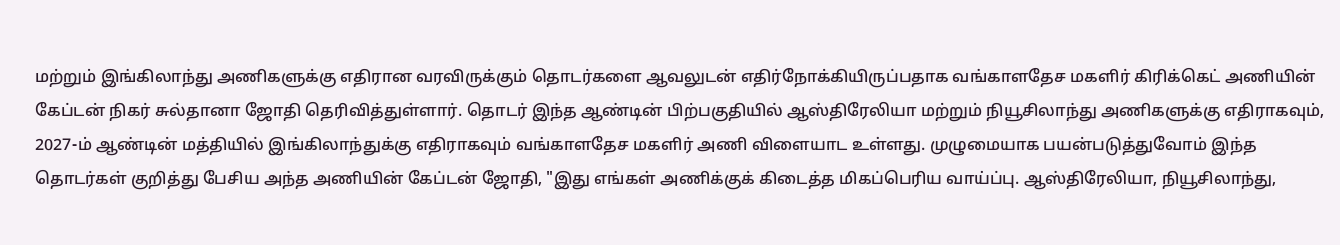மற்றும் இங்கிலாந்து அணிகளுக்கு எதிரான வரவிருக்கும் தொடர்களை ஆவலுடன் எதிர்நோக்கியிருப்பதாக வங்காளதேச மகளிர் கிரிக்கெட் அணியின் கேப்டன் நிகர் சுல்தானா ஜோதி தெரிவித்துள்ளார். தொடர் இந்த ஆண்டின் பிற்பகுதியில் ஆஸ்திரேலியா மற்றும் நியூசிலாந்து அணிகளுக்கு எதிராகவும், 2027-ம் ஆண்டின் மத்தியில் இங்கிலாந்துக்கு எதிராகவும் வங்காளதேச மகளிர் அணி விளையாட உள்ளது. முழுமையாக பயன்படுத்துவோம் இந்த தொடர்கள் குறித்து பேசிய அந்த அணியின் கேப்டன் ஜோதி, "இது எங்கள் அணிக்குக் கிடைத்த மிகப்பெரிய வாய்ப்பு. ஆஸ்திரேலியா, நியூசிலாந்து,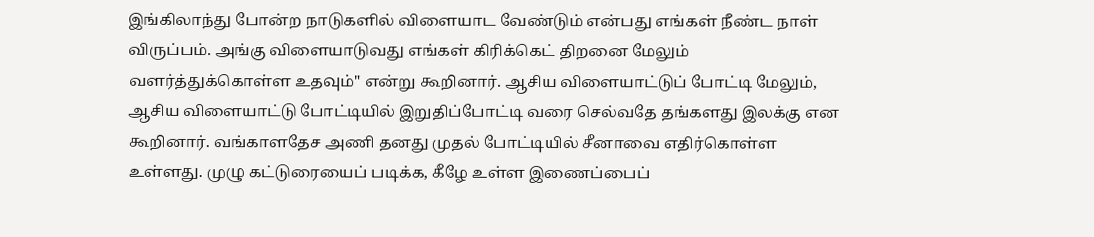இங்கிலாந்து போன்ற நாடுகளில் விளையாட வேண்டும் என்பது எங்கள் நீண்ட நாள் விருப்பம். அங்கு விளையாடுவது எங்கள் கிரிக்கெட் திறனை மேலும் வளர்த்துக்கொள்ள உதவும்" என்று கூறினார். ஆசிய விளையாட்டுப் போட்டி மேலும், ஆசிய விளையாட்டு போட்டியில் இறுதிப்போட்டி வரை செல்வதே தங்களது இலக்கு என கூறினார். வங்காளதேச அணி தனது முதல் போட்டியில் சீனாவை எதிர்கொள்ள உள்ளது. முழு கட்டுரையைப் படிக்க, கீழே உள்ள இணைப்பைப்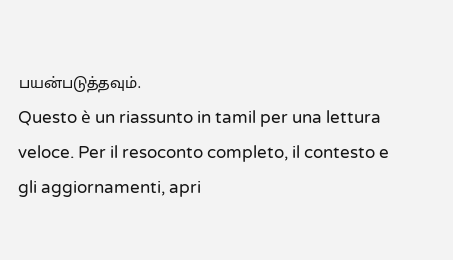பயன்படுத்தவும்.
Questo è un riassunto in tamil per una lettura veloce. Per il resoconto completo, il contesto e gli aggiornamenti, apri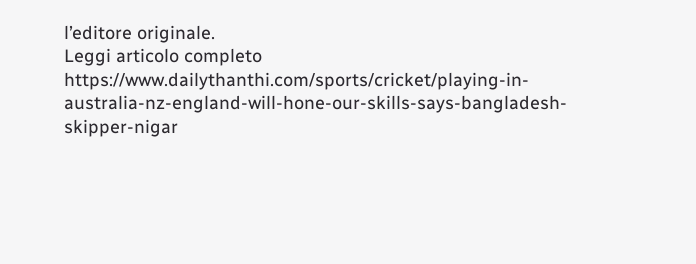l’editore originale.
Leggi articolo completo
https://www.dailythanthi.com/sports/cricket/playing-in-australia-nz-england-will-hone-our-skills-says-bangladesh-skipper-nigar